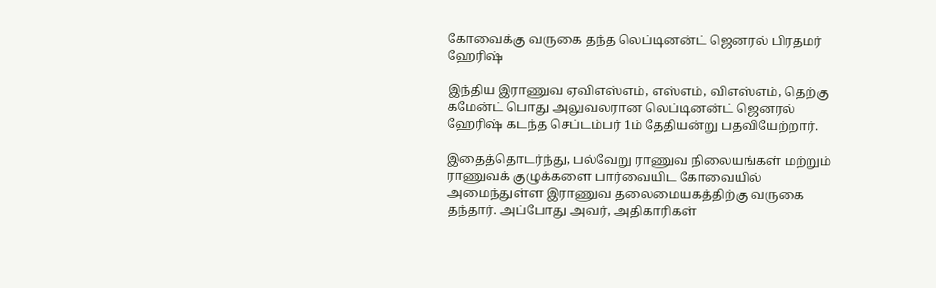கோவைக்கு வருகை தந்த லெப்டினன்ட் ஜெனரல் பிரதமர் ஹேரிஷ்

இந்திய இராணுவ ஏவிஎஸ்எம், எஸ்எம், விஎஸ்எம், தெற்கு கமேன்ட் பொது அலுவலரான லெப்டினன்ட் ஜெனரல் ஹேரிஷ் கடந்த செப்டம்பர் 1ம் தேதியன்று பதவியேற்றார்.

இதைத்தொடர்ந்து, பல்வேறு ராணுவ நிலையங்கள் மற்றும் ராணுவக் குழுக்களை பார்வையிட கோவையில் அமைந்துள்ள இராணுவ தலைமையகத்திற்கு வருகை தந்தார். அப்போது அவர், அதிகாரிகள்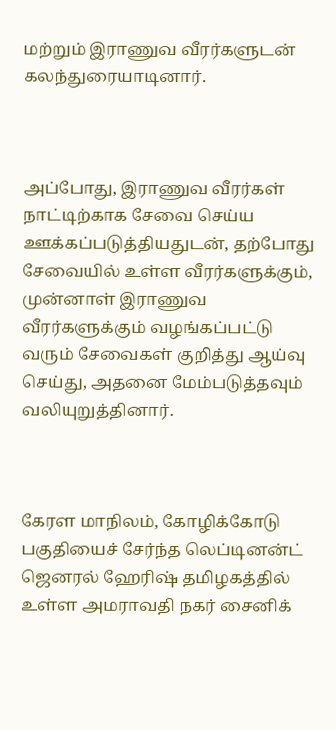மற்றும் இராணுவ வீரர்களுடன் கலந்துரையாடினார்.



அப்போது, இராணுவ வீரர்கள் நாட்டிற்காக சேவை செய்ய ஊக்கப்படுத்தியதுடன், தற்போது சேவையில் உள்ள வீரர்களுக்கும், முன்னாள் இராணுவ வீரர்களுக்கும் வழங்கப்பட்டு வரும் சேவைகள் குறித்து ஆய்வு செய்து, அதனை மேம்படுத்தவும் வலியுறுத்தினார்.



கேரள மாநிலம், கோழிக்கோடு பகுதியைச் சேர்ந்த லெப்டினன்ட் ஜெனரல் ஹேரிஷ் தமிழகத்தில் உள்ள அமராவதி நகர் சைனிக்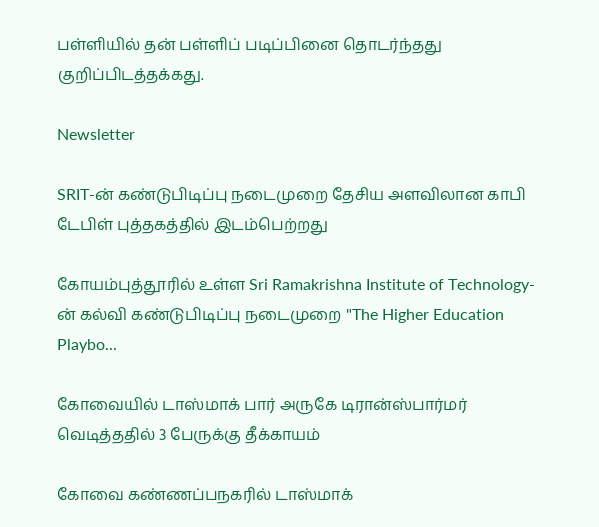பள்ளியில் தன் பள்ளிப் படிப்பினை தொடர்ந்தது குறிப்பிடத்தக்கது.

Newsletter

SRIT-ன் கண்டுபிடிப்பு நடைமுறை தேசிய அளவிலான காபி டேபிள் புத்தகத்தில் இடம்பெற்றது

கோயம்புத்தூரில் உள்ள Sri Ramakrishna Institute of Technology-ன் கல்வி கண்டுபிடிப்பு நடைமுறை "The Higher Education Playbo...

கோவையில் டாஸ்மாக் பார் அருகே டிரான்ஸ்பார்மர் வெடித்ததில் 3 பேருக்கு தீக்காயம்

கோவை கண்ணப்பநகரில் டாஸ்மாக்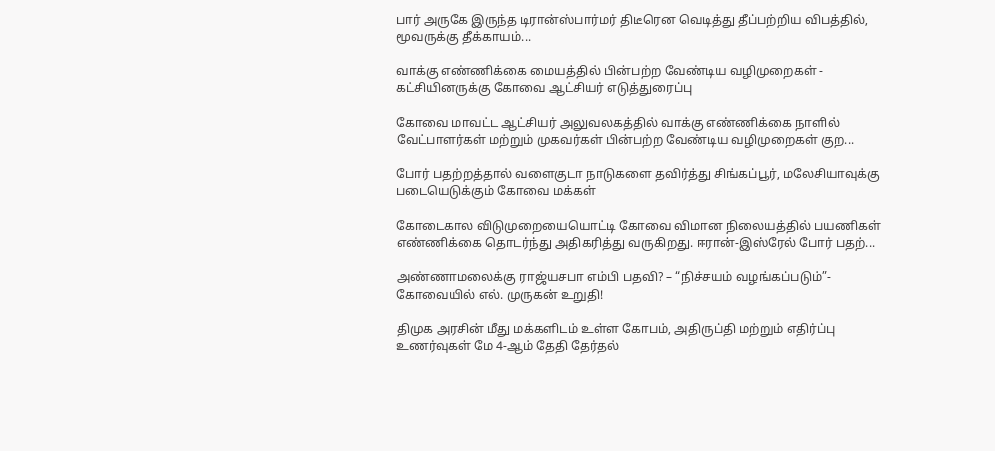பார் அருகே இருந்த டிரான்ஸ்பார்மர் திடீரென வெடித்து தீப்பற்றிய விபத்தில், மூவருக்கு தீக்காயம்...

வாக்கு எண்ணிக்கை மையத்தில் பின்பற்ற வேண்டிய வழிமுறைகள் - கட்சியினருக்கு கோவை ஆட்சியர் எடுத்துரைப்பு

கோவை மாவட்ட ஆட்சியர் அலுவலகத்தில் வாக்கு எண்ணிக்கை நாளில் வேட்பாளர்கள் மற்றும் முகவர்கள் பின்பற்ற வேண்டிய வழிமுறைகள் குற...

போர் பதற்றத்தால் வளைகுடா நாடுகளை தவிர்த்து சிங்கப்பூர், மலேசியாவுக்கு படையெடுக்கும் கோவை மக்கள்

கோடைகால விடுமுறையையொட்டி கோவை விமான நிலையத்தில் பயணிகள் எண்ணிக்கை தொடர்ந்து அதிகரித்து வருகிறது. ஈரான்-இஸ்ரேல் போர் பதற்...

அண்ணாமலைக்கு ராஜ்யசபா எம்பி பதவி? – “நிச்சயம் வழங்கப்படும்”- கோவையில் எல். முருகன் உறுதி!

திமுக அரசின் மீது மக்களிடம் உள்ள கோபம், அதிருப்தி மற்றும் எதிர்ப்பு உணர்வுகள் மே 4-ஆம் தேதி தேர்தல்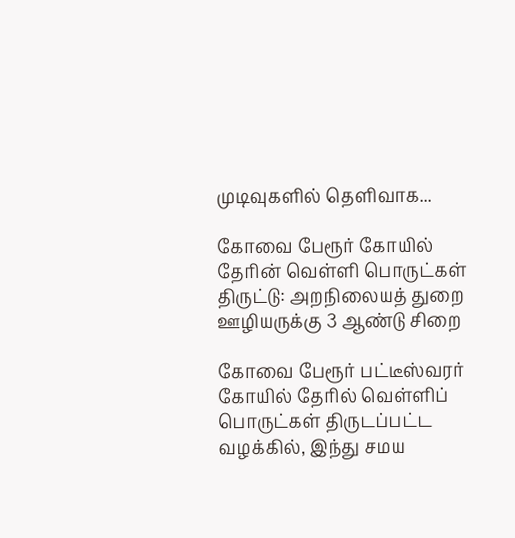முடிவுகளில் தெளிவாக...

கோவை பேரூர் கோயில் தேரின் வெள்ளி பொருட்கள் திருட்டு: அறநிலையத் துறை ஊழியருக்கு 3 ஆண்டு சிறை

கோவை பேரூர் பட்டீஸ்வரர் கோயில் தேரில் வெள்ளிப் பொருட்கள் திருடப்பட்ட வழக்கில், இந்து சமய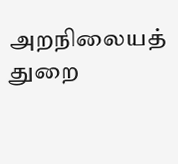அறநிலையத் துறை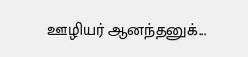ஊழியர் ஆனந்தனுக்...